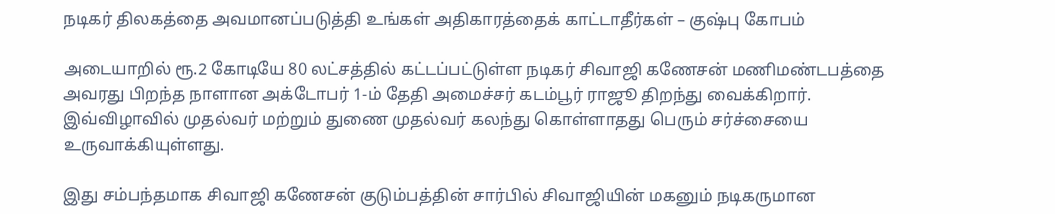நடிகர் திலகத்தை அவமானப்படுத்தி உங்கள் அதிகாரத்தைக் காட்டாதீர்கள் – குஷ்பு கோபம்

அடையாறில் ரூ.2 கோடியே 80 லட்சத்தில் கட்டப்பட்டுள்ள நடிகர் சிவாஜி கணேசன் மணிமண்டபத்தை அவரது பிறந்த நாளான அக்டோபர் 1-ம் தேதி அமைச்சர் கடம்பூர் ராஜூ திறந்து வைக்கிறார். இவ்விழாவில் முதல்வர் மற்றும் துணை முதல்வர் கலந்து கொள்ளாதது பெரும் சர்ச்சையை உருவாக்கியுள்ளது.

இது சம்பந்தமாக சிவாஜி கணேசன் குடும்பத்தின் சார்பில் சிவாஜியின் மகனும் நடிகருமான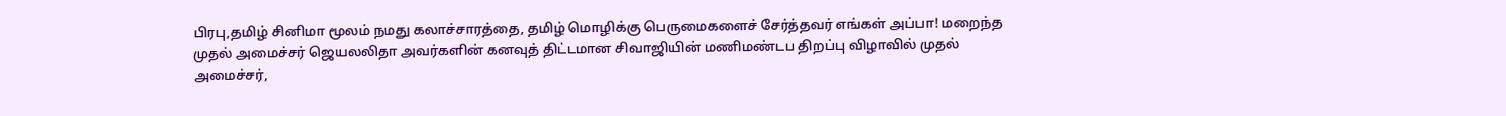பிரபு,தமிழ் சினிமா மூலம் நமது கலாச்சாரத்தை, தமிழ் மொழிக்கு பெருமைகளைச் சேர்த்தவர் எங்கள் அப்பா! மறைந்த முதல் அமைச்சர் ஜெயலலிதா அவர்களின் கனவுத் திட்டமான சிவாஜியின் மணிமண்டப திறப்பு விழாவில் முதல் அமைச்சர்,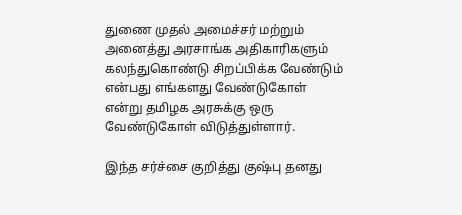துணை முதல் அமைச்சர் மற்றும் அனைத்து அரசாங்க அதிகாரிகளும் கலந்துகொண்டு சிறப்பிக்க வேண்டும் என்பது எங்களது வேண்டுகோள் என்று தமிழக அரசுக்கு ஒரு வேண்டுகோள் விடுத்துள்ளார்.

இந்த சர்ச்சை குறித்து குஷ்பு தனது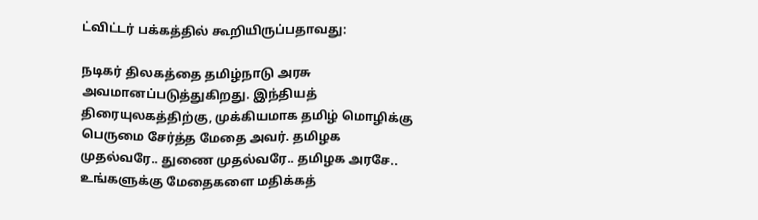ட்விட்டர் பக்கத்தில் கூறியிருப்பதாவது:

நடிகர் திலகத்தை தமிழ்நாடு அரசு அவமானப்படுத்துகிறது. இந்தியத் திரையுலகத்திற்கு, முக்கியமாக தமிழ் மொழிக்கு பெருமை சேர்த்த மேதை அவர். தமிழக முதல்வரே.. துணை முதல்வரே.. தமிழக அரசே.. உங்களுக்கு மேதைகளை மதிக்கத்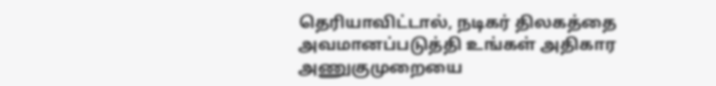தெரியாவிட்டால், நடிகர் திலகத்தை அவமானப்படுத்தி உங்கள் அதிகார அணுகுமுறையை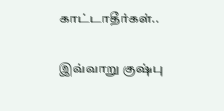காட்டாதீர்கள்..

இவ்வாறு குஷ்பு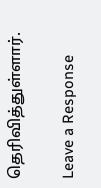தெரிவித்துள்ளார்.

Leave a Response